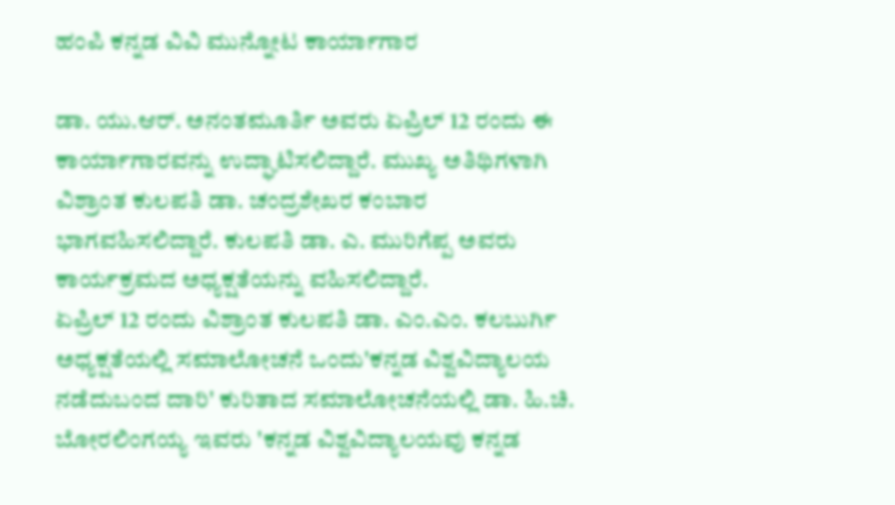ಹಂಪಿ ಕನ್ನಡ ವಿವಿ ಮುನ್ನೋಟ ಕಾರ್ಯಾಗಾರ

ಡಾ. ಯು.ಆರ್. ಅನಂತಮೂರ್ತಿ ಅವರು ಏಪ್ರಿಲ್ 12 ರಂದು ಈ ಕಾರ್ಯಾಗಾರವನ್ನು ಉದ್ಘಾಟಿಸಲಿದ್ದಾರೆ. ಮುಖ್ಯ ಅತಿಥಿಗಳಾಗಿ ವಿಶ್ರಾಂತ ಕುಲಪತಿ ಡಾ. ಚಂದ್ರಶೇಖರ ಕಂಬಾರ ಭಾಗವಹಿಸಲಿದ್ದಾರೆ. ಕುಲಪತಿ ಡಾ. ಎ. ಮುರಿಗೆಪ್ಪ ಅವರು ಕಾರ್ಯಕ್ರಮದ ಅಧ್ಯಕ್ಷತೆಯನ್ನು ವಹಿಸಲಿದ್ದಾರೆ.
ಏಪ್ರಿಲ್ 12 ರಂದು ವಿಶ್ರಾಂತ ಕುಲಪತಿ ಡಾ. ಎಂ.ಎಂ. ಕಲಬುರ್ಗಿ ಅಧ್ಯಕ್ಷತೆಯಲ್ಲಿ ಸಮಾಲೋಚನೆ ಒಂದು'ಕನ್ನಡ ವಿಶ್ವವಿದ್ಯಾಲಯ ನಡೆದುಬಂದ ದಾರಿ' ಕುರಿತಾದ ಸಮಾಲೋಚನೆಯಲ್ಲಿ ಡಾ. ಹಿ.ಚಿ. ಬೋರಲಿಂಗಯ್ಯ ಇವರು 'ಕನ್ನಡ ವಿಶ್ವವಿದ್ಯಾಲಯವು ಕನ್ನಡ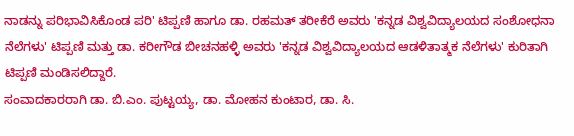ನಾಡನ್ನು ಪರಿಭಾವಿಸಿಕೊಂಡ ಪರಿ' ಟಿಪ್ಪಣಿ ಹಾಗೂ ಡಾ. ರಹಮತ್ ತರೀಕೆರೆ ಅವರು 'ಕನ್ನಡ ವಿಶ್ವವಿದ್ಯಾಲಯದ ಸಂಶೋಧನಾ ನೆಲೆಗಳು' ಟಿಪ್ಪಣಿ ಮತ್ತು ಡಾ. ಕರೀಗೌಡ ಬೀಚನಹಳ್ಳಿ ಅವರು 'ಕನ್ನಡ ವಿಶ್ವವಿದ್ಯಾಲಯದ ಆಡಳಿತಾತ್ಮಕ ನೆಲೆಗಳು' ಕುರಿತಾಗಿ ಟಿಪ್ಪಣಿ ಮಂಡಿಸಲಿದ್ದಾರೆ.
ಸಂವಾದಕಾರರಾಗಿ ಡಾ. ಬಿ.ಎಂ. ಪುಟ್ಟಯ್ಯ, ಡಾ. ಮೋಹನ ಕುಂಟಾರ, ಡಾ. ಸಿ.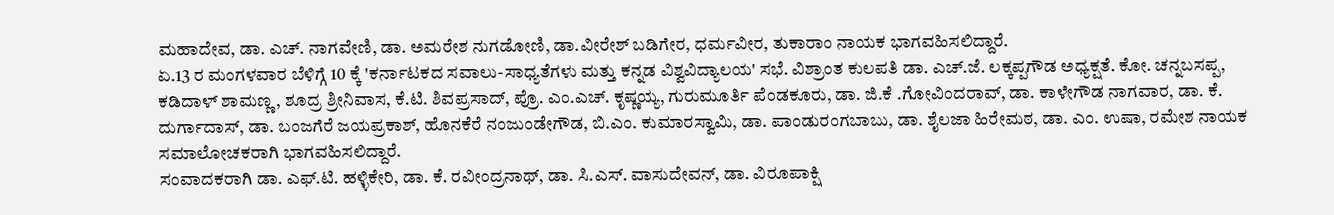ಮಹಾದೇವ, ಡಾ. ಎಚ್. ನಾಗವೇಣಿ, ಡಾ. ಅಮರೇಶ ನುಗಡೋಣಿ, ಡಾ.ವೀರೇಶ್ ಬಡಿಗೇರ, ಧರ್ಮವೀರ, ತುಕಾರಾಂ ನಾಯಕ ಭಾಗವಹಿಸಲಿದ್ದಾರೆ.
ಏ.13 ರ ಮಂಗಳವಾರ ಬೆಳಿಗ್ಗೆ 10 ಕ್ಕೆ 'ಕರ್ನಾಟಕದ ಸವಾಲು-ಸಾಧ್ಯತೆಗಳು ಮತ್ತು ಕನ್ನಡ ವಿಶ್ವವಿದ್ಯಾಲಯ' ಸಭೆ. ವಿಶ್ರಾಂತ ಕುಲಪತಿ ಡಾ. ಎಚ್.ಜೆ. ಲಕ್ಕಪ್ಪಗೌಡ ಅಧ್ಯಕ್ಷತೆ. ಕೋ. ಚನ್ನಬಸಪ್ಪ, ಕಡಿದಾಳ್ ಶಾಮಣ್ಣ, ಶೂದ್ರ ಶ್ರೀನಿವಾಸ, ಕೆ.ಟಿ. ಶಿವಪ್ರಸಾದ್, ಪ್ರೊ. ಎಂ.ಎಚ್. ಕೃಷ್ಣಯ್ಯ, ಗುರುಮೂರ್ತಿ ಪೆಂಡಕೂರು, ಡಾ. ಜಿ.ಕೆ .ಗೋವಿಂದರಾವ್, ಡಾ. ಕಾಳೇಗೌಡ ನಾಗವಾರ, ಡಾ. ಕೆ. ದುರ್ಗಾದಾಸ್, ಡಾ. ಬಂಜಗೆರೆ ಜಯಪ್ರಕಾಶ್, ಹೊನಕೆರೆ ನಂಜುಂಡೇಗೌಡ, ಬಿ.ಎಂ. ಕುಮಾರಸ್ವಾಮಿ, ಡಾ. ಪಾಂಡುರಂಗಬಾಬು, ಡಾ. ಶೈಲಜಾ ಹಿರೇಮಠ, ಡಾ. ಎಂ. ಉಷಾ, ರಮೇಶ ನಾಯಕ ಸಮಾಲೋಚಕರಾಗಿ ಭಾಗವಹಿಸಲಿದ್ದಾರೆ.
ಸಂವಾದಕರಾಗಿ ಡಾ. ಎಫ್.ಟಿ. ಹಳ್ಳಿಕೇರಿ, ಡಾ. ಕೆ. ರವೀಂದ್ರನಾಥ್, ಡಾ. ಸಿ.ಎಸ್. ವಾಸುದೇವನ್, ಡಾ. ವಿರೂಪಾಕ್ಷಿ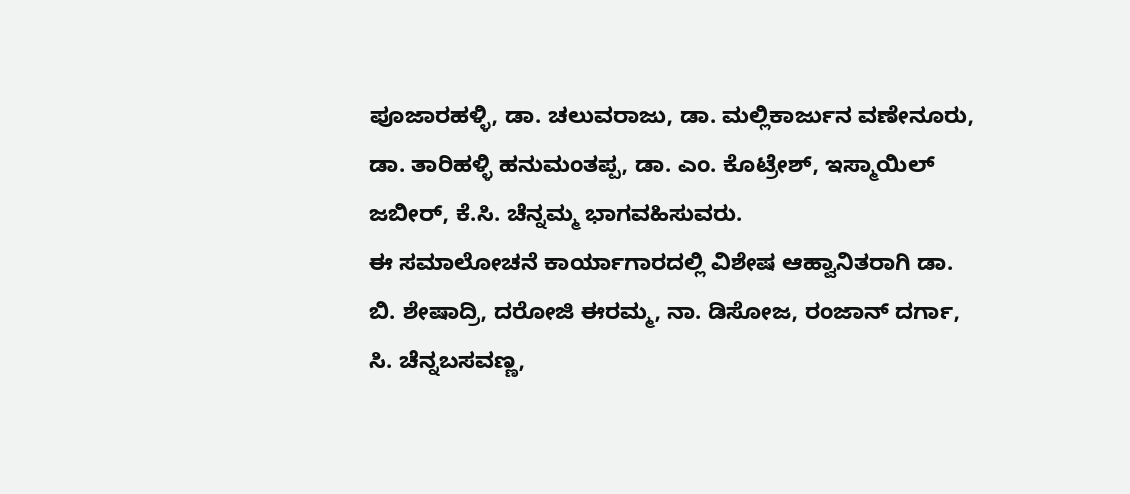ಪೂಜಾರಹಳ್ಳಿ, ಡಾ. ಚಲುವರಾಜು, ಡಾ. ಮಲ್ಲಿಕಾರ್ಜುನ ವಣೇನೂರು, ಡಾ. ತಾರಿಹಳ್ಳಿ ಹನುಮಂತಪ್ಪ, ಡಾ. ಎಂ. ಕೊಟ್ರೇಶ್, ಇಸ್ಮಾಯಿಲ್ ಜಬೀರ್, ಕೆ.ಸಿ. ಚೆನ್ನಮ್ಮ ಭಾಗವಹಿಸುವರು.
ಈ ಸಮಾಲೋಚನೆ ಕಾರ್ಯಾಗಾರದಲ್ಲಿ ವಿಶೇಷ ಆಹ್ವಾನಿತರಾಗಿ ಡಾ. ಬಿ. ಶೇಷಾದ್ರಿ, ದರೋಜಿ ಈರಮ್ಮ, ನಾ. ಡಿಸೋಜ, ರಂಜಾನ್ ದರ್ಗಾ, ಸಿ. ಚೆನ್ನಬಸವಣ್ಣ,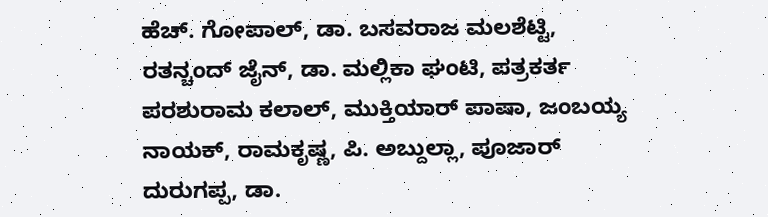ಹೆಚ್. ಗೋಪಾಲ್, ಡಾ. ಬಸವರಾಜ ಮಲಶೆಟ್ಟಿ, ರತನ್ಚಂದ್ ಜೈನ್, ಡಾ. ಮಲ್ಲಿಕಾ ಘಂಟಿ, ಪತ್ರಕರ್ತ ಪರಶುರಾಮ ಕಲಾಲ್, ಮುಕ್ತಿಯಾರ್ ಪಾಷಾ, ಜಂಬಯ್ಯ ನಾಯಕ್, ರಾಮಕೃಷ್ಣ, ಪಿ. ಅಬ್ದುಲ್ಲಾ, ಪೂಜಾರ್ ದುರುಗಪ್ಪ, ಡಾ.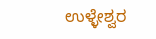ಉಳ್ಳೇಶ್ವರ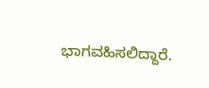ಭಾಗವಹಿಸಲಿದ್ದಾರೆ.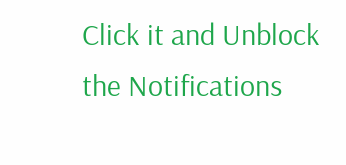Click it and Unblock the Notifications